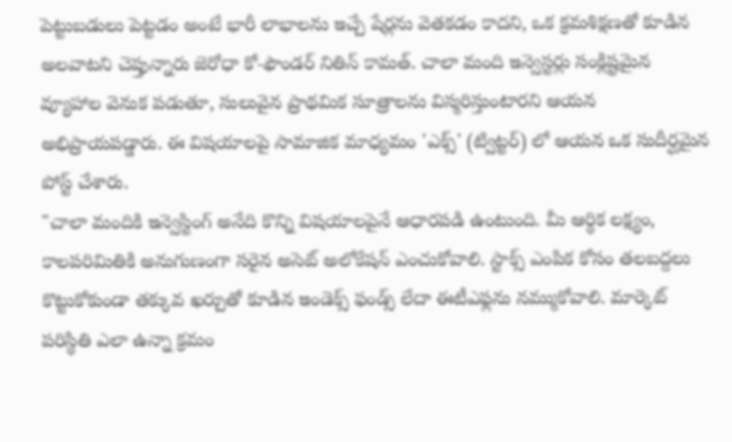పెట్టుబడులు పెట్టడం అంటే భారీ లాభాలను ఇచ్చే షేర్లను వెతకడం కాదని, ఒక క్రమశిక్షణతో కూడిన అలవాటని చెప్తున్నారు జెరోధా కో-ఫౌండర్ నితిన్ కామత్. చాలా మంది ఇన్వెస్టర్లు సంక్లిష్టమైన వ్యూహాల వెనుక పడుతూ, సులువైన ప్రాథమిక సూత్రాలను విస్మరిస్తుంటారని ఆయన అభిప్రాయపడ్డారు. ఈ విషయాలపై సామాజిక మాధ్యమం 'ఎక్స్' (ట్విట్టర్) లో ఆయన ఒక సుదీర్ఘమైన పోస్ట్ చేశారు.
"చాలా మందికి ఇన్వెస్టింగ్ అనేది కొన్ని విషయాలపైనే ఆధారపడి ఉంటుంది. మీ ఆర్థిక లక్ష్యం, కాలపరిమితికి అనుగుణంగా సరైన అసెట్ అలోకేషన్ ఎంచుకోవాలి. స్టాక్స్ ఎంపిక కోసం తలబద్దలు కొట్టుకోకుండా తక్కువ ఖర్చుతో కూడిన ఇండెక్స్ ఫండ్స్ లేదా ఈటీఎఫ్లను నమ్ముకోవాలి. మార్కెట్ పరిస్థితి ఎలా ఉన్నా క్రమం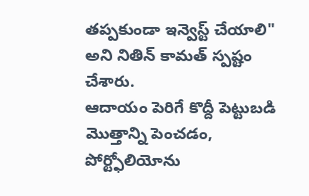తప్పకుండా ఇన్వెస్ట్ చేయాలి" అని నితిన్ కామత్ స్పష్టం చేశారు.
ఆదాయం పెరిగే కొద్దీ పెట్టుబడి మొత్తాన్ని పెంచడం, పోర్ట్ఫోలియోను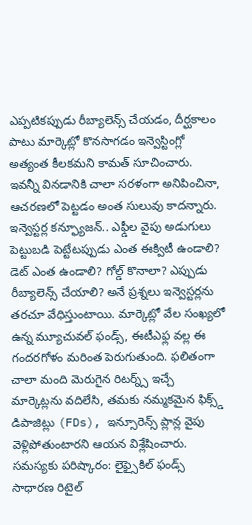ఎప్పటికప్పుడు రీబ్యాలెన్స్ చేయడం, దీర్ఘకాలం పాటు మార్కెట్లో కొనసాగడం ఇన్వెస్టింగ్లో అత్యంత కీలకమని కామత్ సూచించారు. ఇవన్నీ వినడానికి చాలా సరళంగా అనిపించినా, ఆచరణలో పెట్టడం అంత సులువు కాదన్నారు.
ఇన్వెస్టర్ల కన్ఫ్యూజన్.. ఎఫ్డీల వైపు అడుగులు
పెట్టుబడి పెట్టేటప్పుడు ఎంత ఈక్విటీ ఉండాలి? డెట్ ఎంత ఉండాలి? గోల్డ్ కొనాలా? ఎప్పుడు రీబ్యాలెన్స్ చేయాలి? అనే ప్రశ్నలు ఇన్వెస్టర్లను తరచూ వేధిస్తుంటాయి. మార్కెట్లో వేల సంఖ్యలో ఉన్న మ్యూచువల్ ఫండ్స్, ఈటీఎఫ్ల వల్ల ఈ గందరగోళం మరింత పెరుగుతుంది. ఫలితంగా చాలా మంది మెరుగైన రిటర్న్స్ ఇచ్చే మార్కెట్లను వదిలేసి, తమకు నమ్మకమైన ఫిక్స్డ్ డిపాజిట్లు (FDs), ఇన్సూరెన్స్ ప్లాన్ల వైపు వెళ్లిపోతుంటారని ఆయన విశ్లేషించారు.
సమస్యకు పరిష్కారం: లైఫ్సైకిల్ ఫండ్స్
సాధారణ రిటైల్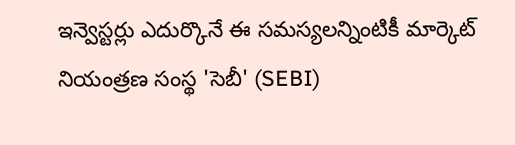ఇన్వెస్టర్లు ఎదుర్కొనే ఈ సమస్యలన్నింటికీ మార్కెట్ నియంత్రణ సంస్థ 'సెబీ' (SEBI)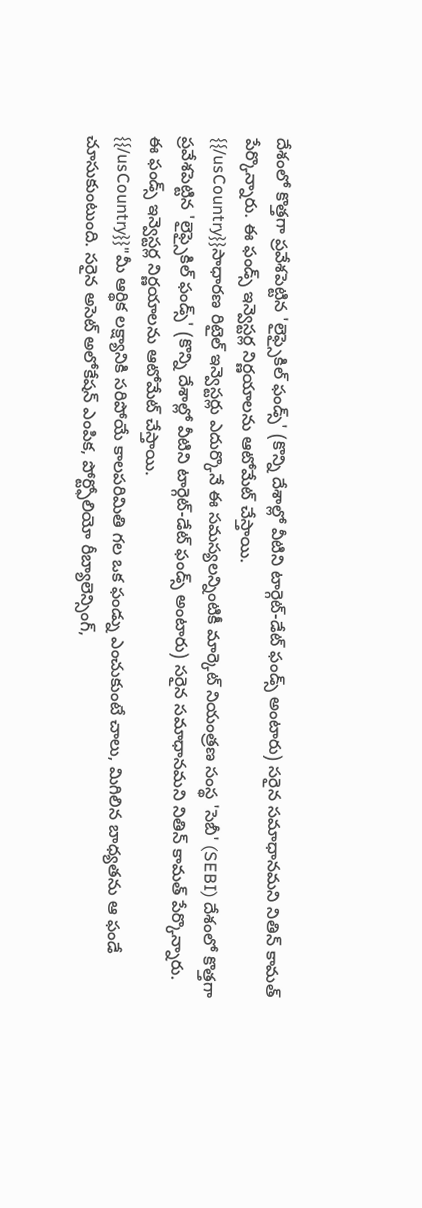దేశంలో కొత్తగా ప్రవేశపెట్టిన 'లైఫ్సైకిల్ ఫండ్స్' (కొన్ని దేశాల్లో వీటిని టార్గెట్-డేట్ ఫండ్స్ అంటారు) సరైన సమాధానమని నితిన్ కామత్ పేర్కొన్నారు. ఈ ఫండ్స్ ఇన్వెస్టర్ల నిర్ణయాలను ఆటోమేట్ చేస్తాయి.
{{/usCountry}}సాధారణ రిటైల్ ఇన్వెస్టర్లు ఎదుర్కొనే ఈ సమస్యలన్నింటికీ మార్కెట్ నియంత్రణ సంస్థ 'సెబీ' (SEBI) దేశంలో కొత్తగా ప్రవేశపెట్టిన 'లైఫ్సైకిల్ ఫండ్స్' (కొన్ని దేశాల్లో వీటిని టార్గెట్-డేట్ ఫండ్స్ అంటారు) సరైన సమాధానమని నితిన్ కామత్ పేర్కొన్నారు. ఈ ఫండ్స్ ఇన్వెస్టర్ల నిర్ణయాలను ఆటోమేట్ చేస్తాయి.
{{/usCountry}}"మీ ఆర్థిక లక్ష్యానికి సరిపోయే కాలపరిమితి గల ఒక ఫండ్ను ఎంచుకుంటే చాలు, మిగిలిన బాధ్యతను ఆ ఫండే చూసుకుంటుంది. సరైన అసెట్ అలోకేషన్ ఎంపిక, పోర్ట్ఫోలియో రీబ్యాలెన్సింగ్,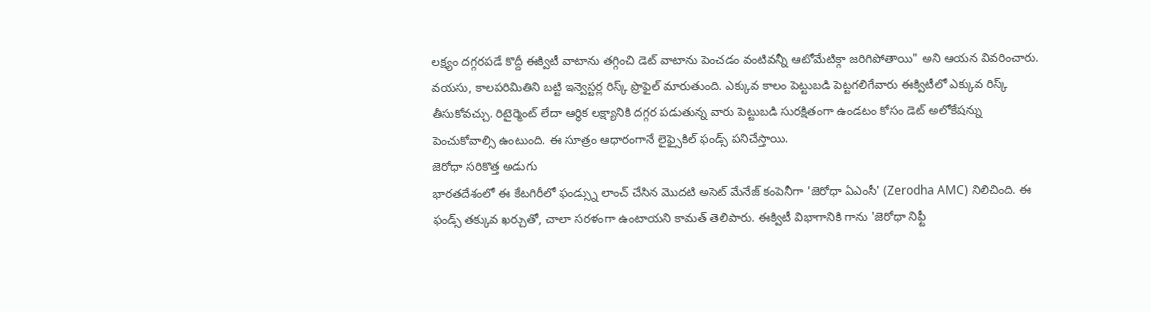లక్ష్యం దగ్గరపడే కొద్దీ ఈక్విటీ వాటాను తగ్గించి డెట్ వాటాను పెంచడం వంటివన్నీ ఆటోమేటిక్గా జరిగిపోతాయి" అని ఆయన వివరించారు.
వయసు, కాలపరిమితిని బట్టి ఇన్వెస్టర్ల రిస్క్ ప్రొఫైల్ మారుతుంది. ఎక్కువ కాలం పెట్టుబడి పెట్టగలిగేవారు ఈక్విటీలో ఎక్కువ రిస్క్ తీసుకోవచ్చు. రిటైర్మెంట్ లేదా ఆర్థిక లక్ష్యానికి దగ్గర పడుతున్న వారు పెట్టుబడి సురక్షితంగా ఉండటం కోసం డెట్ అలోకేషన్ను పెంచుకోవాల్సి ఉంటుంది. ఈ సూత్రం ఆధారంగానే లైఫ్సైకిల్ ఫండ్స్ పనిచేస్తాయి.
జెరోధా సరికొత్త అడుగు
భారతదేశంలో ఈ కేటగిరీలో ఫండ్స్ను లాంచ్ చేసిన మొదటి అసెట్ మేనేజ్ కంపెనీగా 'జెరోధా ఏఎంసీ' (Zerodha AMC) నిలిచింది. ఈ ఫండ్స్ తక్కువ ఖర్చుతో, చాలా సరళంగా ఉంటాయని కామత్ తెలిపారు. ఈక్విటీ విభాగానికి గాను 'జెరోధా నిఫ్టీ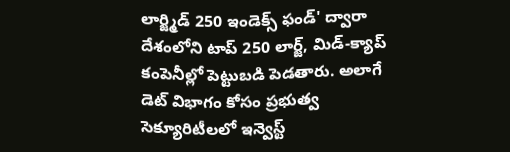లార్జ్మిడ్ 250 ఇండెక్స్ ఫండ్' ద్వారా దేశంలోని టాప్ 250 లార్జ్, మిడ్-క్యాప్ కంపెనీల్లో పెట్టుబడి పెడతారు. అలాగే డెట్ విభాగం కోసం ప్రభుత్వ సెక్యూరిటీలలో ఇన్వెస్ట్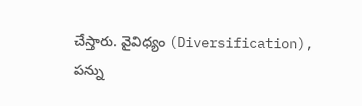చేస్తారు. వైవిధ్యం (Diversification), పన్ను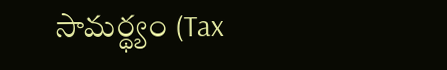సామర్థ్యం (Tax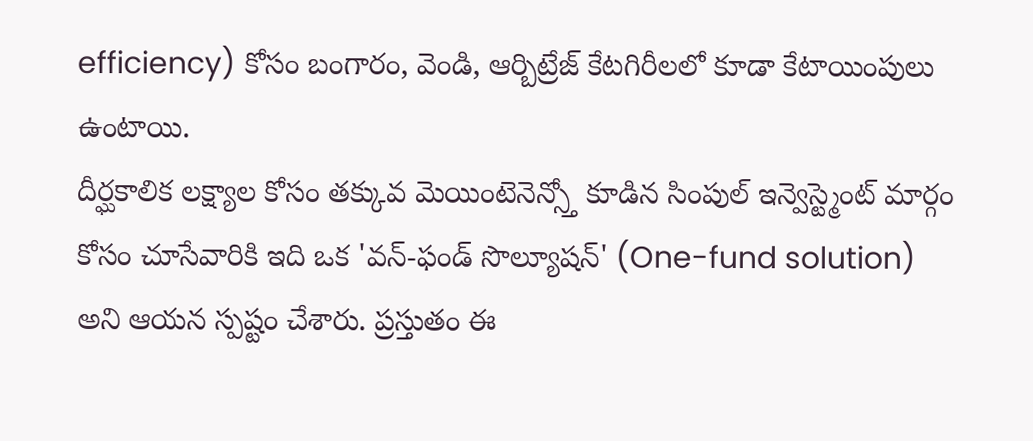efficiency) కోసం బంగారం, వెండి, ఆర్బిట్రేజ్ కేటగిరీలలో కూడా కేటాయింపులు ఉంటాయి.
దీర్ఘకాలిక లక్ష్యాల కోసం తక్కువ మెయింటెనెన్స్తో కూడిన సింపుల్ ఇన్వెస్ట్మెంట్ మార్గం కోసం చూసేవారికి ఇది ఒక 'వన్-ఫండ్ సొల్యూషన్' (One-fund solution) అని ఆయన స్పష్టం చేశారు. ప్రస్తుతం ఈ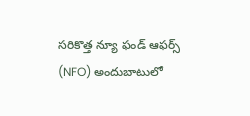సరికొత్త న్యూ ఫండ్ ఆఫర్స్ (NFO) అందుబాటులో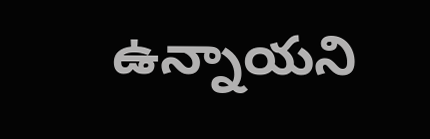ఉన్నాయని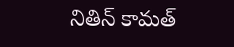నితిన్ కామత్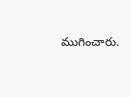ముగించారు.